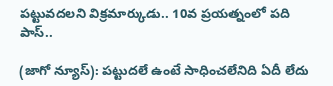పట్టువదలని విక్రమార్కుడు.. 10వ ప్రయత్నంలో పది పాస్..

(జాగో న్యూస్): పట్టుదలే ఉంటే సాధించలేనిది ఏదీ లేదు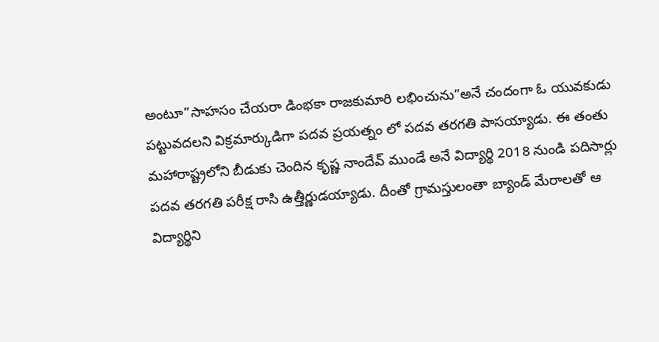అంటూ”సాహసం చేయరా డింభకా రాజకుమారి లభించును”అనే చందంగా ఓ యువకుడు పట్టువదలని విక్రమార్కుడిగా పదవ ప్రయత్నం లో పదవ తరగతి పాసయ్యాడు. ఈ తంతు మహారాష్ట్రలోని బీడుకు చెందిన కృష్ణ నాందేవ్ ముండే అనే విద్యార్థి 2018 నుండి పదిసార్లు పదవ తరగతి పరీక్ష రాసి ఉత్తీర్ణుడయ్యాడు. దీంతో గ్రామస్తులంతా బ్యాండ్ మేరాలతో ఆ విద్యార్థిని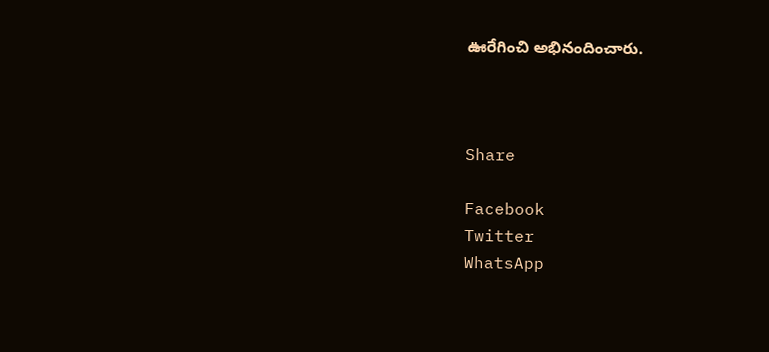ఊరేగించి అభినందించారు.



Share

Facebook
Twitter
WhatsApp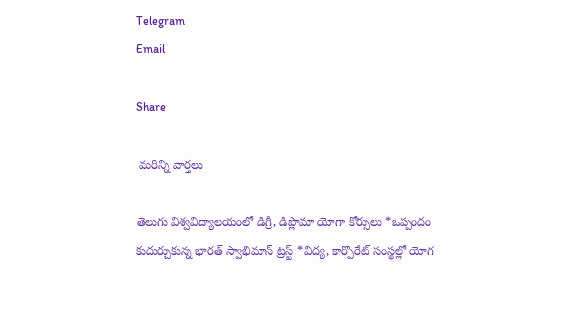Telegram
Email

Share

 మరిన్ని వార్తలు

తెలుగు విశ్వవిద్యాలయంలో డిగ్రీ, డిప్లొమా యోగా కోర్సులు *ఒప్పందం కుదుర్చుకున్న భారత్ స్వాభిమాన్ ట్రస్ట్ *విద్య, కార్పొరేట్ సంస్థల్లో యోగ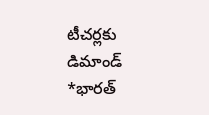టీచర్లకు డిమాండ్ *భారత్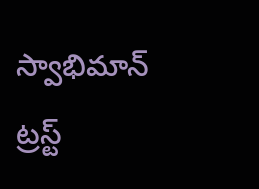స్వాభిమాన్ ట్రస్ట్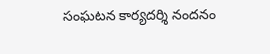సంఘటన కార్యదర్శి నందనం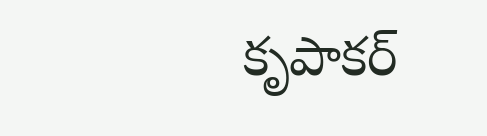కృపాకర్